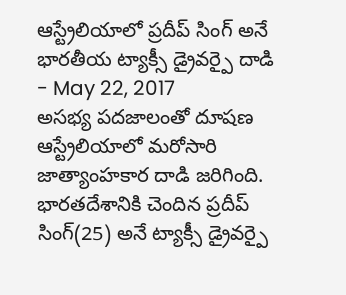ఆస్ట్రేలియాలో ప్రదీప్ సింగ్ అనే భారతీయ ట్యాక్సీ డ్రైవర్పై దాడి
- May 22, 2017
అసభ్య పదజాలంతో దూషణ
ఆస్ట్రేలియాలో మరోసారి జాత్యాంహకార దాడి జరిగింది. భారతదేశానికి చెందిన ప్రదీప్ సింగ్(25) అనే ట్యాక్సీ డ్రైవర్పై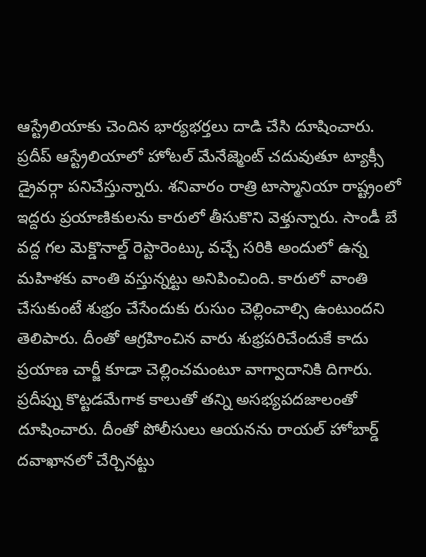ఆస్ట్రేలియాకు చెందిన భార్యభర్తలు దాడి చేసి దూషించారు. ప్రదీప్ ఆస్ట్రేలియాలో హోటల్ మేనేజ్మెంట్ చదువుతూ ట్యాక్సీ డ్రైవర్గా పనిచేస్తున్నారు. శనివారం రాత్రి టాస్మానియా రాష్ట్రంలో ఇద్దరు ప్రయాణికులను కారులో తీసుకొని వెళ్తున్నారు. సాండీ బే వద్ద గల మెక్డొనాల్డ్ రెస్టారెంట్కు వచ్చే సరికి అందులో ఉన్న మహిళకు వాంతి వస్తున్నట్టు అనిపించింది. కారులో వాంతి చేసుకుంటే శుభ్రం చేసేందుకు రుసుం చెల్లించాల్సి ఉంటుందని తెలిపారు. దీంతో ఆగ్రహించిన వారు శుభ్రపరిచేందుకే కాదు ప్రయాణ చార్జీ కూడా చెల్లించమంటూ వాగ్వాదానికి దిగారు. ప్రదీప్ను కొట్టడమేగాక కాలుతో తన్ని అసభ్యపదజాలంతో దూషించారు. దీంతో పోలీసులు ఆయనను రాయల్ హోబార్డ్ దవాఖానలో చేర్చినట్టు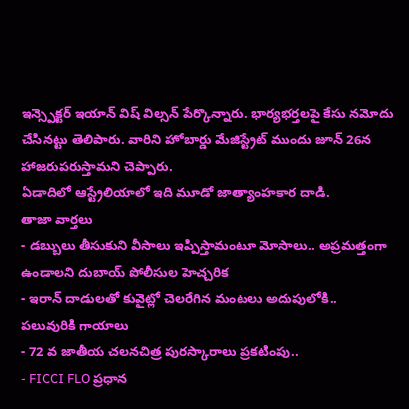ఇన్స్పెక్టర్ ఇయాన్ విష్ విల్సన్ పేర్కొన్నారు. భార్యభర్తలపై కేసు నమోదు చేసినట్టు తెలిపారు. వారిని హోబార్డు మేజిస్ట్రేట్ ముందు జూన్ 26న హాజరుపరుస్తామని చెప్పారు.
ఏడాదిలో ఆస్ట్రేలియాలో ఇది మూడో జాత్యాంహకార దాడి.
తాజా వార్తలు
- డబ్బులు తీసుకుని వీసాలు ఇప్పిస్తామంటూ మోసాలు.. అప్రమత్తంగా ఉండాలని దుబాయ్ పోలీసుల హెచ్చరిక
- ఇరాన్ దాడులతో కువైట్లో చెలరేగిన మంటలు అదుపులోకి.. పలువురికి గాయాలు
- 72 వ జాతీయ చలనచిత్ర పురస్కారాలు ప్రకటింపు..
- FICCI FLO ప్రధాన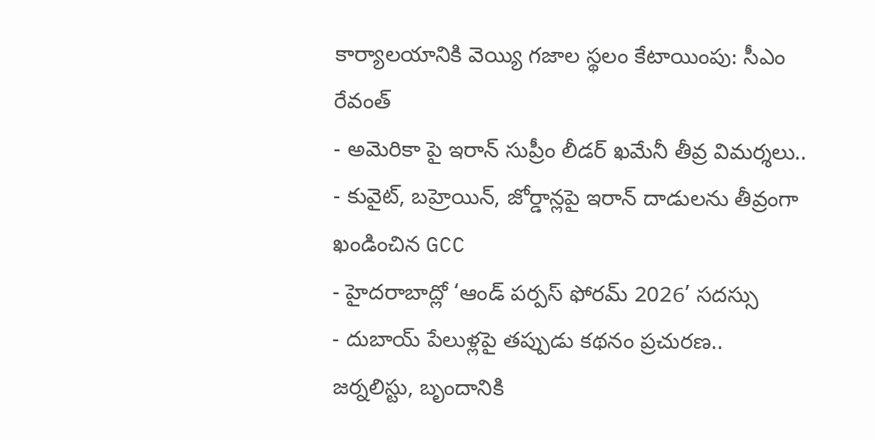కార్యాలయానికి వెయ్యి గజాల స్థలం కేటాయింపు: సీఎం రేవంత్
- అమెరికా పై ఇరాన్ సుప్రీం లీడర్ ఖమేనీ తీవ్ర విమర్శలు..
- కువైట్, బహ్రెయిన్, జోర్డాన్లపై ఇరాన్ దాడులను తీవ్రంగా ఖండించిన GCC
- హైదరాబాద్లో ‘ఆండ్ పర్పస్ ఫోరమ్ 2026’ సదస్సు
- దుబాయ్ పేలుళ్లపై తప్పుడు కథనం ప్రచురణ.. జర్నలిస్టు, బృందానికి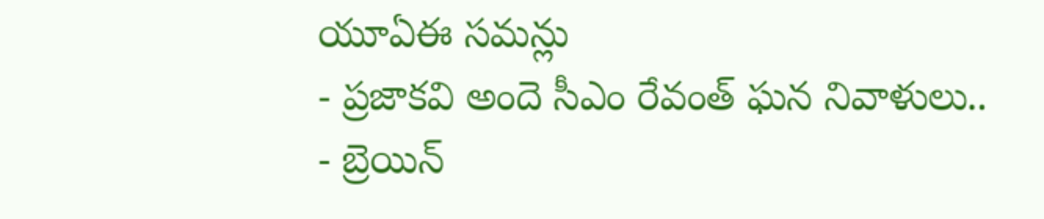యూఏఈ సమన్లు
- ప్రజాకవి అందె సీఎం రేవంత్ ఘన నివాళులు..
- బ్రెయిన్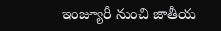ఇంజ్యూరీ నుంచి జాతీయ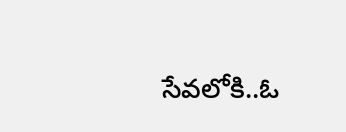సేవలోకి..ఓ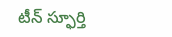టీన్ స్ఫూర్తి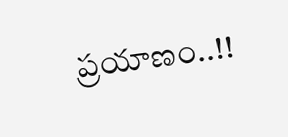ప్రయాణం..!!